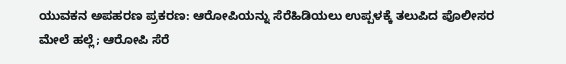ಯುವಕನ ಅಪಹರಣ ಪ್ರಕರಣ: ಆರೋಪಿಯನ್ನು ಸೆರೆಹಿಡಿಯಲು ಉಪ್ಪಳಕ್ಕೆ ತಲುಪಿದ ಪೊಲೀಸರ ಮೇಲೆ ಹಲ್ಲೆ; ಆರೋಪಿ ಸೆರೆ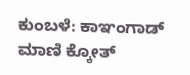ಕುಂಬಳೆ: ಕಾಞಂಗಾಡ್ ಮಾಣಿ ಕ್ಕೋತ್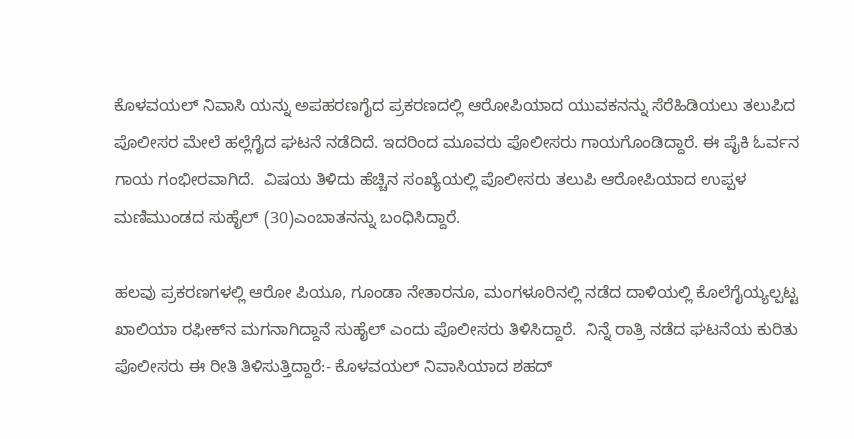ಕೊಳವಯಲ್ ನಿವಾಸಿ ಯನ್ನು ಅಪಹರಣಗೈದ ಪ್ರಕರಣದಲ್ಲಿ ಆರೋಪಿಯಾದ ಯುವಕನನ್ನು ಸೆರೆಹಿಡಿಯಲು ತಲುಪಿದ ಪೊಲೀಸರ ಮೇಲೆ ಹಲ್ಲೆಗೈದ ಘಟನೆ ನಡೆದಿದೆ. ಇದರಿಂದ ಮೂವರು ಪೊಲೀಸರು ಗಾಯಗೊಂಡಿದ್ದಾರೆ. ಈ ಪೈಕಿ ಓರ್ವನ ಗಾಯ ಗಂಭೀರವಾಗಿದೆ.  ವಿಷಯ ತಿಳಿದು ಹೆಚ್ಚಿನ ಸಂಖ್ಯೆಯಲ್ಲಿ ಪೊಲೀಸರು ತಲುಪಿ ಆರೋಪಿಯಾದ ಉಪ್ಪಳ ಮಣಿಮುಂಡದ ಸುಹೈಲ್ (30)ಎಂಬಾತನನ್ನು ಬಂಧಿಸಿದ್ದಾರೆ.

ಹಲವು ಪ್ರಕರಣಗಳಲ್ಲಿ ಆರೋ ಪಿಯೂ, ಗೂಂಡಾ ನೇತಾರನೂ, ಮಂಗಳೂರಿನಲ್ಲಿ ನಡೆದ ದಾಳಿಯಲ್ಲಿ ಕೊಲೆಗೈಯ್ಯಲ್ಪಟ್ಟ ಖಾಲಿಯಾ ರಫೀಕ್‌ನ ಮಗನಾಗಿದ್ದಾನೆ ಸುಹೈಲ್ ಎಂದು ಪೊಲೀಸರು ತಿಳಿಸಿದ್ದಾರೆ.  ನಿನ್ನೆ ರಾತ್ರಿ ನಡೆದ ಘಟನೆಯ ಕುರಿತು ಪೊಲೀಸರು ಈ ರೀತಿ ತಿಳಿಸುತ್ತಿದ್ದಾರೆ:- ಕೊಳವಯಲ್ ನಿವಾಸಿಯಾದ ಶಹದ್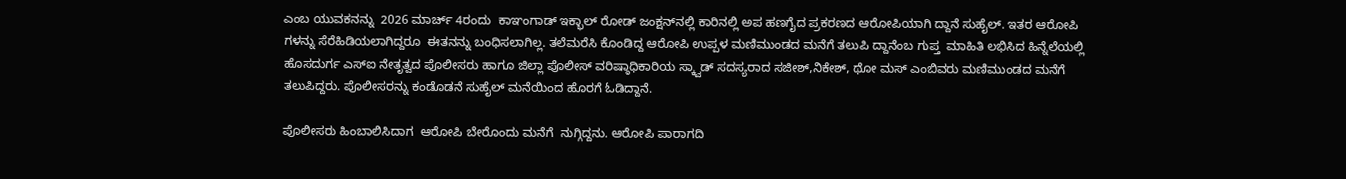ಎಂಬ ಯುವಕನನ್ನು  2026 ಮಾರ್ಚ್ 4ರಂದು  ಕಾಞಂಗಾಡ್ ಇಕ್ಭಾಲ್ ರೋಡ್ ಜಂಕ್ಷನ್‌ನಲ್ಲಿ ಕಾರಿನಲ್ಲಿ ಅಪ ಹಣಗೈದ ಪ್ರಕರಣದ ಆರೋಪಿಯಾಗಿ ದ್ದಾನೆ ಸುಹೈಲ್. ಇತರ ಆರೋಪಿ ಗಳನ್ನು ಸೆರೆಹಿಡಿಯಲಾಗಿದ್ದರೂ  ಈತನನ್ನು ಬಂಧಿಸಲಾಗಿಲ್ಲ. ತಲೆಮರೆಸಿ ಕೊಂಡಿದ್ದ ಆರೋಪಿ ಉಪ್ಪಳ ಮಣಿಮುಂಡದ ಮನೆಗೆ ತಲುಪಿ ದ್ದಾನೆಂಬ ಗುಪ್ತ  ಮಾಹಿತಿ ಲಭಿಸಿದ ಹಿನ್ನೆಲೆಯಲ್ಲಿ ಹೊಸದುರ್ಗ ಎಸ್‌ಐ ನೇತೃತ್ವದ ಪೊಲೀಸರು ಹಾಗೂ ಜಿಲ್ಲಾ ಪೊಲೀಸ್ ವರಿಷ್ಠಾಧಿಕಾರಿಯ ಸ್ಕ್ವಾಡ್ ಸದಸ್ಯರಾದ ಸಜೀಶ್,ನಿಕೇಶ್, ಥೋ ಮಸ್ ಎಂಬಿವರು ಮಣಿಮುಂಡದ ಮನೆಗೆ ತಲುಪಿದ್ದರು. ಪೊಲೀಸರನ್ನು ಕಂಡೊಡನೆ ಸುಹೈಲ್ ಮನೆಯಿಂದ ಹೊರಗೆ ಓಡಿದ್ದಾನೆ.

ಪೊಲೀಸರು ಹಿಂಬಾಲಿಸಿದಾಗ  ಆರೋಪಿ ಬೇರೊಂದು ಮನೆಗೆ  ನುಗ್ಗಿದ್ದನು. ಆರೋಪಿ ಪಾರಾಗದಿ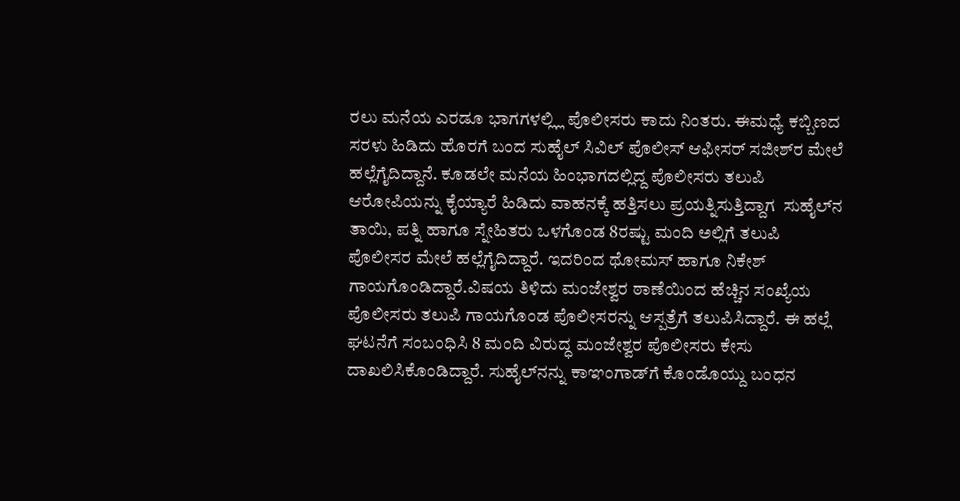ರಲು ಮನೆಯ ಎರಡೂ ಭಾಗಗಳಲ್ಲ್ಲಿ ಪೊಲೀಸರು ಕಾದು ನಿಂತರು. ಈಮಧ್ಯೆ ಕಬ್ಬಿಣದ ಸರಳು ಹಿಡಿದು ಹೊರಗೆ ಬಂದ ಸುಹೈಲ್ ಸಿವಿಲ್ ಪೊಲೀಸ್ ಆಫೀಸರ್ ಸಜೀಶ್‌ರ ಮೇಲೆ ಹಲ್ಲೆಗೈದಿದ್ದಾನೆ. ಕೂಡಲೇ ಮನೆಯ ಹಿಂಭಾಗದಲ್ಲಿದ್ದ ಪೊಲೀಸರು ತಲುಪಿ ಆರೋಪಿಯನ್ನು ಕೈಯ್ಯಾರೆ ಹಿಡಿದು ವಾಹನಕ್ಕೆ ಹತ್ತಿಸಲು ಪ್ರಯತ್ನಿಸುತ್ತಿದ್ದಾಗ  ಸುಹೈಲ್‌ನ ತಾಯಿ, ಪತ್ನಿ ಹಾಗೂ ಸ್ನೇಹಿತರು ಒಳಗೊಂಡ 8ರಷ್ಟು ಮಂದಿ ಅಲ್ಲಿಗೆ ತಲುಪಿ ಪೊಲೀಸರ ಮೇಲೆ ಹಲ್ಲೆಗೈದಿದ್ದಾರೆ. ಇದರಿಂದ ಥೋಮಸ್ ಹಾಗೂ ನಿಕೇಶ್ ಗಾಯಗೊಂಡಿದ್ದಾರೆ.ವಿಷಯ ತಿಳಿದು ಮಂಜೇಶ್ವರ ಠಾಣೆಯಿಂದ ಹೆಚ್ಚಿನ ಸಂಖ್ಯೆಯ ಪೊಲೀಸರು ತಲುಪಿ ಗಾಯಗೊಂಡ ಪೊಲೀಸರನ್ನು ಆಸ್ಪತ್ರೆಗೆ ತಲುಪಿಸಿದ್ದಾರೆ. ಈ ಹಲ್ಲೆ ಘಟನೆಗೆ ಸಂಬಂಧಿಸಿ 8 ಮಂದಿ ವಿರುದ್ಧ ಮಂಜೇಶ್ವರ ಪೊಲೀಸರು ಕೇಸು ದಾಖಲಿಸಿಕೊಂಡಿದ್ದಾರೆ. ಸುಹೈಲ್‌ನನ್ನು ಕಾಞಂಗಾಡ್‌ಗೆ ಕೊಂಡೊಯ್ದು ಬಂಧನ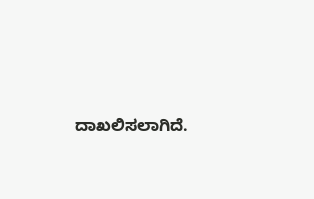ದಾಖಲಿಸಲಾಗಿದೆ.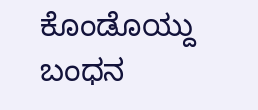ಕೊಂಡೊಯ್ದು ಬಂಧನ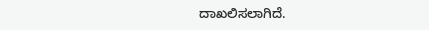ದಾಖಲಿಸಲಾಗಿದೆ.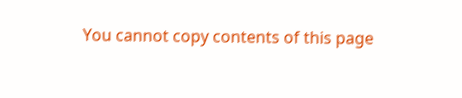You cannot copy contents of this page